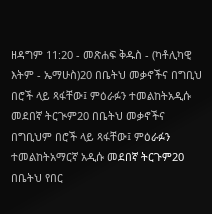ዘዳግም 11:20 - መጽሐፍ ቅዱስ - (ካቶሊካዊ እትም - ኤማሁስ)20 በቤትህ መቃኖችና በግቢህ በሮች ላይ ጻፋቸው፤ ምዕራፉን ተመልከትአዲሱ መደበኛ ትርጒም20 በቤትህ መቃኖችና በግቢህም በሮች ላይ ጻፋቸው፤ ምዕራፉን ተመልከትአማርኛ አዲሱ መደበኛ ትርጉም20 በቤትህ የበር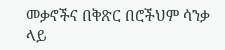መቃኖችና በቅጽር በሮችህም ሳንቃ ላይ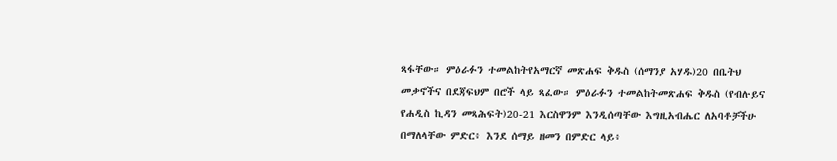ጻፋቸው። ምዕራፉን ተመልከትየአማርኛ መጽሐፍ ቅዱስ (ሰማንያ አሃዱ)20 በቤትህ መቃኖችና በደጃፍህም በሮች ላይ ጻፈው። ምዕራፉን ተመልከትመጽሐፍ ቅዱስ (የብሉይና የሐዲስ ኪዳን መጻሕፍት)20-21 እርስዋንም እንዲሰጣቸው እግዚአብሔር ለአባቶቻችሁ በማለላቸው ምድር፥ እንደ ሰማይ ዘመን በምድር ላይ፥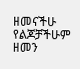ዘመናችሁ የልጆቻችሁም ዘመን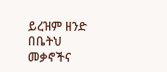ይረዝም ዘንድ በቤትህ መቃኖችና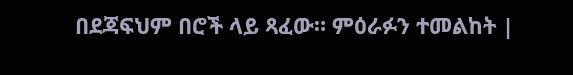በደጃፍህም በሮች ላይ ጻፈው። ምዕራፉን ተመልከት |